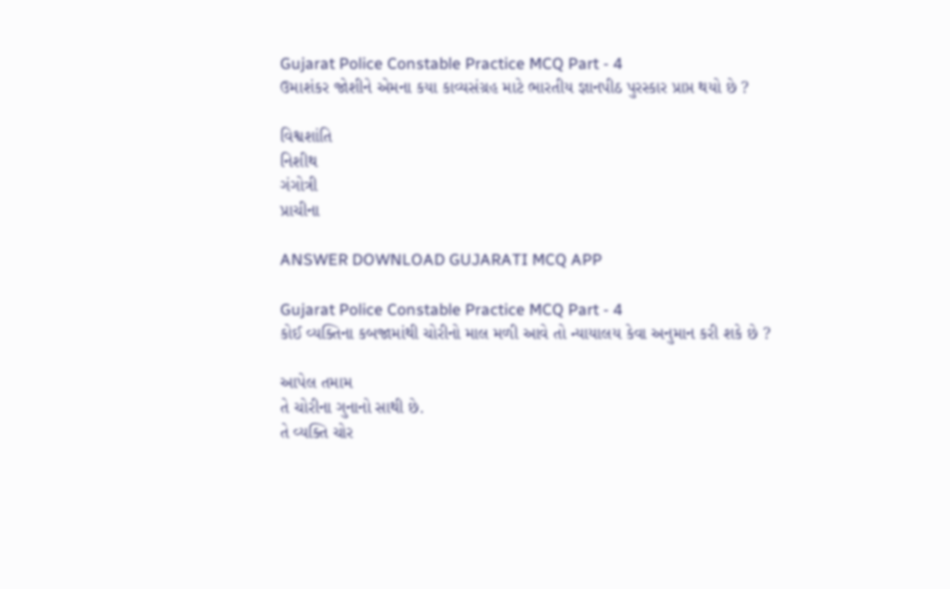Gujarat Police Constable Practice MCQ Part - 4
ઉમાશંકર જોશીને એમના કયા કાવ્યસંગ્રહ માટે ભારતીય જ્ઞાનપીઠ પુરસ્કાર પ્રાપ્ત થયો છે ?

વિશ્વશાંતિ
નિશીથ
ગંગોત્રી
પ્રાચીના

ANSWER DOWNLOAD GUJARATI MCQ APP

Gujarat Police Constable Practice MCQ Part - 4
કોઈ વ્યક્તિના કબજામાંથી ચોરીનો માલ મળી આવે તો ન્યાયાલય કેવા અનુમાન કરી શકે છે ?

આપેલ તમામ
તે ચોરીના ગુનાનો સાથી છે.
તે વ્યક્તિ ચોર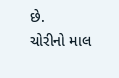છે.
ચોરીનો માલ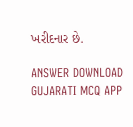ખરીદનાર છે.

ANSWER DOWNLOAD GUJARATI MCQ APP